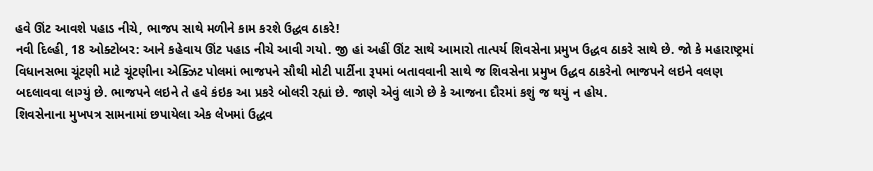હવે ઊંટ આવશે પહાડ નીચે, ભાજપ સાથે મળીને કામ કરશે ઉદ્ધવ ઠાકરે!
નવી દિલ્હી, 18 ઓક્ટોબર: આને કહેવાય ઊંટ પહાડ નીચે આવી ગયો. જી હાં અહીં ઊંટ સાથે આમારો તાત્પર્ય શિવસેના પ્રમુખ ઉદ્ધવ ઠાકરે સાથે છે. જો કે મહારાષ્ટ્રમાં વિધાનસભા ચૂંટણી માટે ચૂંટણીના એક્ઝિટ પોલમાં ભાજપને સૌથી મોટી પાર્ટીના રૂપમાં બતાવવાની સાથે જ શિવસેના પ્રમુખ ઉદ્ધવ ઠાકરેનો ભાજપને લઇને વલણ બદલાવવા લાગ્યું છે. ભાજપને લઇને તે હવે કંઇક આ પ્રકરે બોલરી રહ્યાં છે. જાણે એવું લાગે છે કે આજના દૌરમાં કશું જ થયું ન હોય.
શિવસેનાના મુખપત્ર સામનામાં છપાયેલા એક લેખમાં ઉદ્ધવ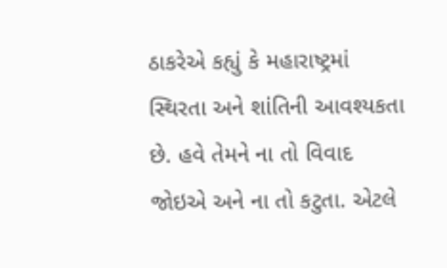ઠાકરેએ કહ્યું કે મહારાષ્ટ્રમાં સ્થિરતા અને શાંતિની આવશ્યકતા છે. હવે તેમને ના તો વિવાદ જોઇએ અને ના તો કટુતા. એટલે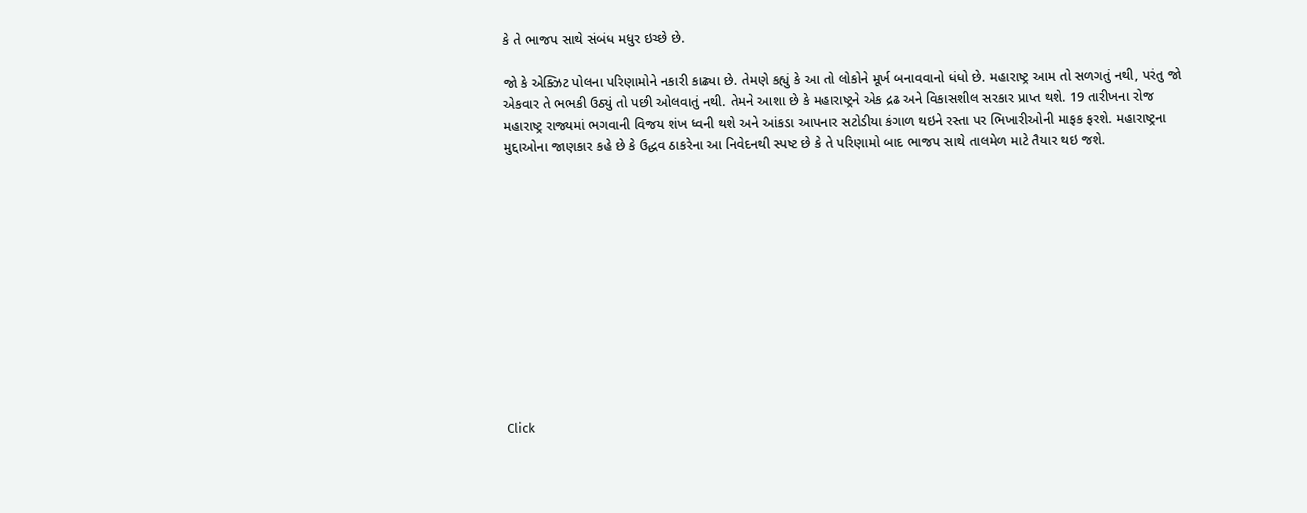કે તે ભાજપ સાથે સંબંધ મધુર ઇચ્છે છે.

જો કે એક્ઝિટ પોલના પરિણામોને નકારી કાઢ્યા છે. તેમણે કહ્યું કે આ તો લોકોને મૂર્ખ બનાવવાનો ધંધો છે. મહારાષ્ટ્ર આમ તો સળગતું નથી, પરંતુ જો એકવાર તે ભભકી ઉઠ્યું તો પછી ઓલવાતું નથી. તેમને આશા છે કે મહારાષ્ટ્રને એક દ્રઢ અને વિકાસશીલ સરકાર પ્રાપ્ત થશે. 19 તારીખના રોજ મહારાષ્ટ્ર રાજ્યમાં ભગવાની વિજય શંખ ધ્વની થશે અને આંકડા આપનાર સટોડીયા કંગાળ થઇને રસ્તા પર ભિખારીઓની માફક ફરશે. મહારાષ્ટ્રના મુદ્દાઓના જાણકાર કહે છે કે ઉદ્ધવ ઠાકરેના આ નિવેદનથી સ્પષ્ટ છે કે તે પરિણામો બાદ ભાજપ સાથે તાલમેળ માટે તૈયાર થઇ જશે.












Click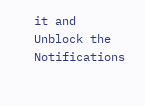it and Unblock the Notifications